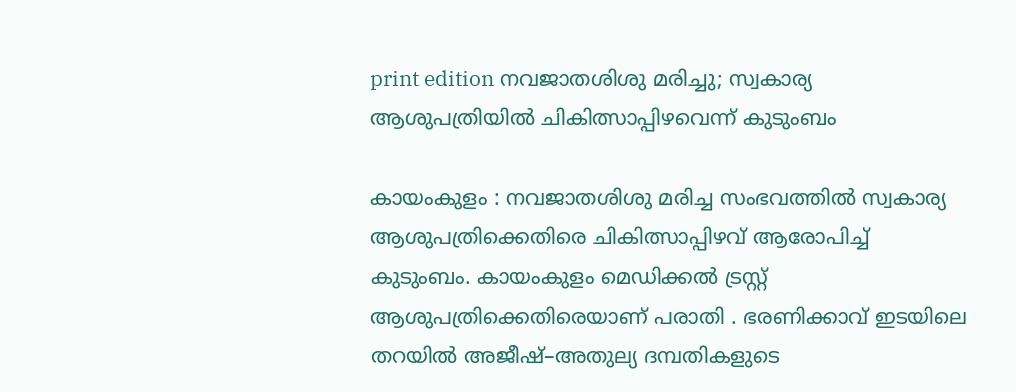print edition നവജാതശിശു മരിച്ചു; സ്വകാര്യ ആശുപത്രിയിൽ ചികിത്സാപ്പിഴവെന്ന് കുടുംബം

കായംകുളം : നവജാതശിശു മരിച്ച സംഭവത്തിൽ സ്വകാര്യ ആശുപത്രിക്കെതിരെ ചികിത്സാപ്പിഴവ് ആരോപിച്ച് കുടുംബം. കായംകുളം മെഡിക്കൽ ട്രസ്റ്റ് ആശുപത്രിക്കെതിരെയാണ് പരാതി . ഭരണിക്കാവ് ഇടയിലെ തറയിൽ അജീഷ്–അതുല്യ ദമ്പതികളുടെ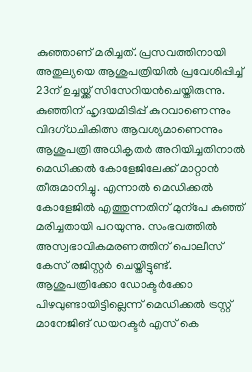കുഞ്ഞാണ് മരിച്ചത്. പ്രസവത്തിനായി അതുല്യയെ ആശുപത്രിയിൽ പ്രവേശിപ്പിച്ച് 23ന് ഉച്ചയ്ക്ക് സിസേറിയൻചെയ്തിരുന്നു.
കുഞ്ഞിന് ഹൃദയമിടിപ്പ് കുറവാണെന്നും വിദഗ്ധചികിത്സ ആവശ്യമാണെന്നും ആശുപത്രി അധികൃതർ അറിയിച്ചതിനാൽ മെഡിക്കൽ കോളേജിലേക്ക് മാറ്റാൻ തീരുമാനിച്ചു. എന്നാൽ മെഡിക്കൽ കോളേജിൽ എത്തുന്നതിന് മുന്പേ കുഞ്ഞ് മരിച്ചതായി പറയുന്നു. സംഭവത്തിൽ അസ്വഭാവികമരണത്തിന് പൊലീസ് കേസ് രജിസ്റ്റർ ചെയ്തിട്ടുണ്ട്.
ആശുപത്രിക്കോ ഡോക്ടർക്കോ പിഴവുണ്ടായിട്ടില്ലെന്ന് മെഡിക്കൽ ട്രസ്റ്റ് മാനേജിങ് ഡയറക്ടർ എസ് കെ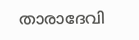താരാദേവി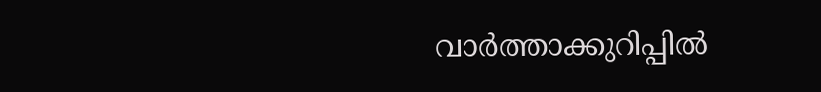വാർത്താക്കുറിപ്പിൽ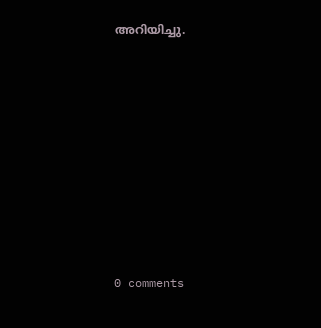അറിയിച്ചു.










0 comments